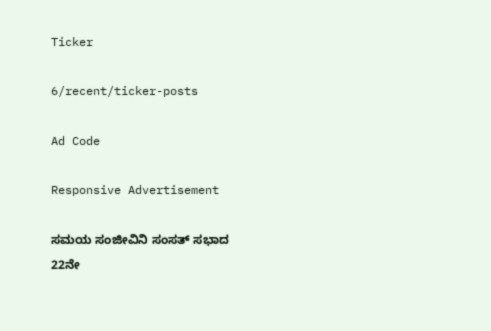Ticker

6/recent/ticker-posts

Ad Code

Responsive Advertisement

ಸಮಯ ಸಂಜೀವಿನಿ ಸಂಸತ್‌ ಸಭಾದ 22ನೇ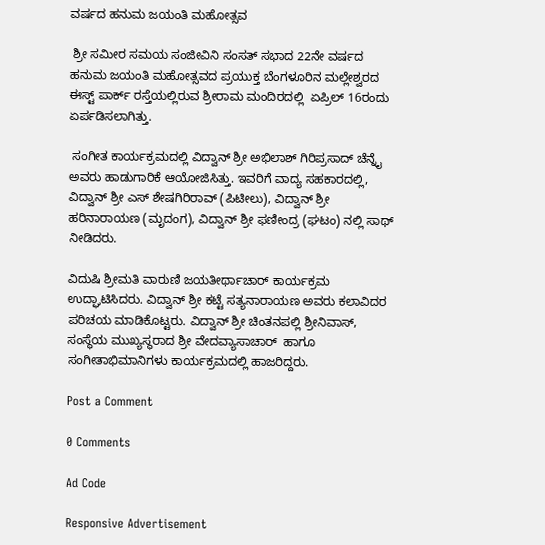ವರ್ಷದ ಹನುಮ ಜಯಂತಿ ಮಹೋತ್ಸವ

 ಶ್ರೀ ಸಮೀರ ಸಮಯ ಸಂಜೀವಿನಿ ಸಂಸತ್‌ ಸಭಾದ 22ನೇ ವರ್ಷದ ಹನುಮ ಜಯಂತಿ ಮಹೋತ್ಸವದ ಪ್ರಯುಕ್ತ ಬೆಂಗಳೂರಿನ ಮಲ್ಲೇಶ್ವರದ ಈಸ್ಟ್ ಪಾರ್ಕ್ ರಸ್ತೆಯಲ್ಲಿರುವ ಶ್ರೀರಾಮ ಮಂದಿರದಲ್ಲಿ  ಏಪ್ರಿಲ್ 16ರಂದು ಏರ್ಪಡಿಸಲಾಗಿತ್ತು.

 ಸಂಗೀತ ಕಾರ್ಯಕ್ರಮದಲ್ಲಿ ವಿದ್ವಾನ್ ಶ್ರೀ ಅಭಿಲಾಶ್ ಗಿರಿಪ್ರಸಾದ್ ಚೆನ್ನೈ ಅವರು ಹಾಡುಗಾರಿಕೆ ಆಯೋಜಿಸಿತ್ತು. ಇವರಿಗೆ ವಾದ್ಯ ಸಹಕಾರದಲ್ಲಿ, ವಿದ್ವಾನ್ ಶ್ರೀ ಎಸ್ ಶೇಷಗಿರಿರಾವ್ (ಪಿಟೀಲು), ವಿದ್ವಾನ್ ಶ್ರೀ ಹರಿನಾರಾಯಣ (ಮೃದಂಗ), ವಿದ್ವಾನ್ ಶ್ರೀ ಫಣೀಂದ್ರ (ಘಟಂ) ನಲ್ಲಿ ಸಾಥ್ ನೀಡಿದರು.

ವಿದುಷಿ ಶ್ರೀಮತಿ ವಾರುಣಿ ಜಯತೀರ್ಥಾಚಾರ್ ಕಾರ್ಯಕ್ರಮ ಉದ್ಘಾಟಿಸಿದರು. ವಿದ್ವಾನ್ ಶ್ರೀ ಕಟ್ಟೆ ಸತ್ಯನಾರಾಯಣ ಅವರು ಕಲಾವಿದರ ಪರಿಚಯ ಮಾಡಿಕೊಟ್ಟರು. ವಿದ್ವಾನ್ ಶ್ರೀ ಚಿಂತನಪಲ್ಲಿ ಶ್ರೀನಿವಾಸ್, ಸಂಸ್ಥೆಯ ಮುಖ್ಯಸ್ಥರಾದ ಶ್ರೀ ವೇದವ್ಯಾಸಾಚಾರ್  ಹಾಗೂ ಸಂಗೀತಾಭಿಮಾನಿಗಳು ಕಾರ್ಯಕ್ರಮದಲ್ಲಿ ಹಾಜರಿದ್ದರು.

Post a Comment

0 Comments

Ad Code

Responsive Advertisement